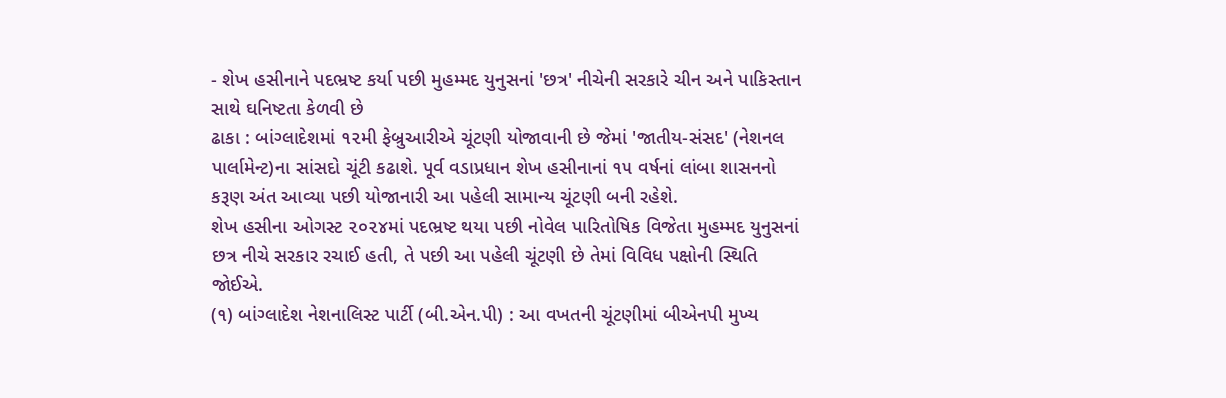- શેખ હસીનાને પદભ્રષ્ટ કર્યા પછી મુહમ્મદ યુનુસનાં 'છત્ર' નીચેની સરકારે ચીન અને પાકિસ્તાન સાથે ઘનિષ્ટતા કેળવી છે
ઢાકા : બાંગ્લાદેશમાં ૧૨મી ફેબ્રુઆરીએ ચૂંટણી યોજાવાની છે જેમાં 'જાતીય-સંસદ' (નેશનલ પાર્લામેન્ટ)ના સાંસદો ચૂંટી કઢાશે. પૂર્વ વડાપ્રધાન શેખ હસીનાનાં ૧૫ વર્ષનાં લાંબા શાસનનો કરૂણ અંત આવ્યા પછી યોજાનારી આ પહેલી સામાન્ય ચૂંટણી બની રહેશે.
શેખ હસીના ઓગસ્ટ ૨૦૨૪માં પદભ્રષ્ટ થયા પછી નોવેલ પારિતોષિક વિજેતા મુહમ્મદ યુનુસનાં છત્ર નીચે સરકાર રચાઈ હતી, તે પછી આ પહેલી ચૂંટણી છે તેમાં વિવિધ પક્ષોની સ્થિતિ જોઈએ.
(૧) બાંગ્લાદેશ નેશનાલિસ્ટ પાર્ટી (બી.એન.પી) : આ વખતની ચૂંટણીમાં બીએનપી મુખ્ય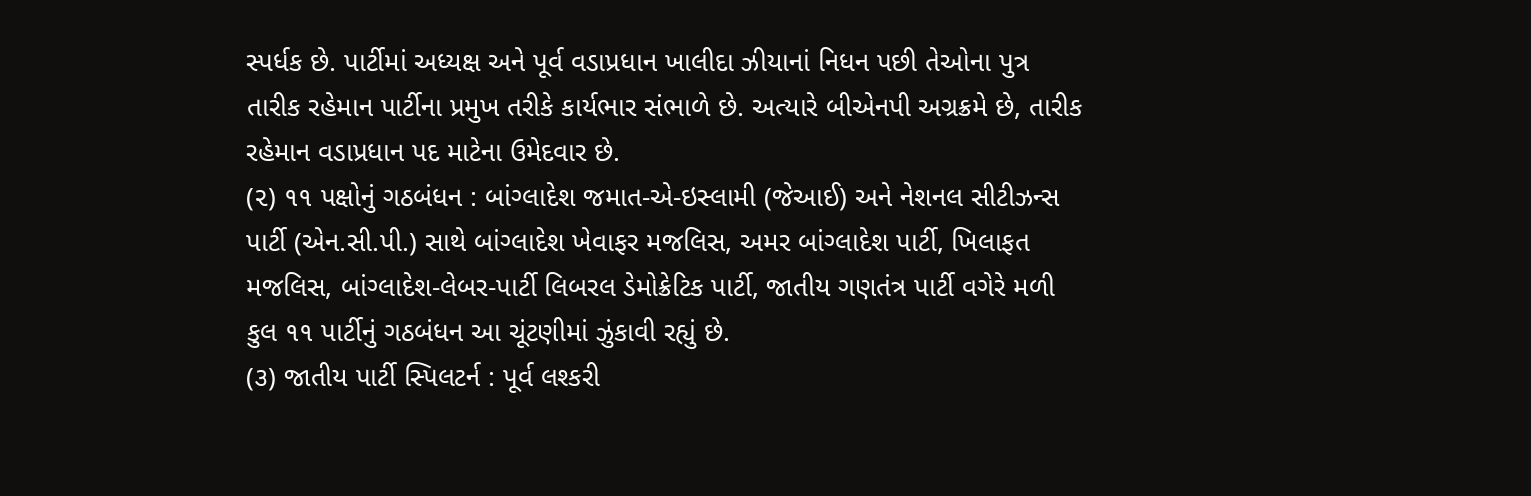સ્પર્ધક છે. પાર્ટીમાં અધ્યક્ષ અને પૂર્વ વડાપ્રધાન ખાલીદા ઝીયાનાં નિધન પછી તેઓના પુત્ર તારીક રહેમાન પાર્ટીના પ્રમુખ તરીકે કાર્યભાર સંભાળે છે. અત્યારે બીએનપી અગ્રક્રમે છે, તારીક રહેમાન વડાપ્રધાન પદ માટેના ઉમેદવાર છે.
(૨) ૧૧ પક્ષોનું ગઠબંધન : બાંગ્લાદેશ જમાત-એ-ઇસ્લામી (જેઆઈ) અને નેશનલ સીટીઝન્સ પાર્ટી (એન.સી.પી.) સાથે બાંગ્લાદેશ ખેવાફર મજલિસ, અમર બાંગ્લાદેશ પાર્ટી, ખિલાફત મજલિસ, બાંગ્લાદેશ-લેબર-પાર્ટી લિબરલ ડેમોક્રેટિક પાર્ટી, જાતીય ગણતંત્ર પાર્ટી વગેરે મળી કુલ ૧૧ પાર્ટીનું ગઠબંધન આ ચૂંટણીમાં ઝુંકાવી રહ્યું છે.
(૩) જાતીય પાર્ટી સ્પિલટર્ન : પૂર્વ લશ્કરી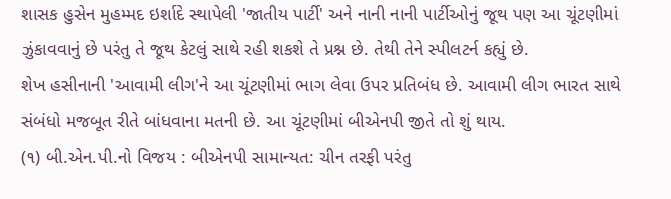શાસક હુસેન મુહમ્મદ ઇર્શાદે સ્થાપેલી 'જાતીય પાર્ટી' અને નાની નાની પાર્ટીઓનું જૂથ પણ આ ચૂંટણીમાં ઝુંકાવવાનું છે પરંતુ તે જૂથ કેટલું સાથે રહી શકશે તે પ્રશ્ન છે. તેથી તેને સ્પીલટર્ન કહ્યું છે.
શેખ હસીનાની 'આવામી લીગ'ને આ ચૂંટણીમાં ભાગ લેવા ઉપર પ્રતિબંધ છે. આવામી લીગ ભારત સાથે સંબંધો મજબૂત રીતે બાંધવાના મતની છે. આ ચૂંટણીમાં બીએનપી જીતે તો શું થાય.
(૧) બી.એન.પી.નો વિજય : બીએનપી સામાન્યત: ચીન તરફી પરંતુ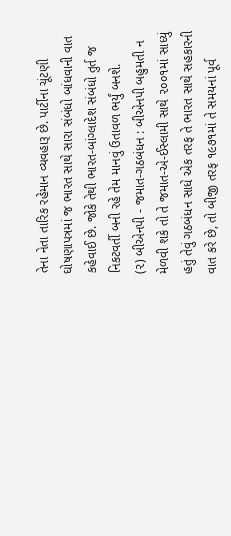તેના નેતા તારિક રહેમાન વ્યવહારૂ છે. પાર્ટીના ચૂંટણી ઘોષણાપત્રમાં જ ભારત સાથે સારા સંબંધો બાંધવાની વાત કહેવાઈ છે. જોકે તેથી ભારત-બાંગ્લાદેશ સંબંધો તુર્ત જ નિકટવર્તી બની રહે તેમ માનવું ઉતાવળ ભર્યું બનશે.
(૨) બીએનપી - જમાત-ગઠબંધન : બીએનપી બહુમતી ન મેળવી શકે તો તે જમાત-એ-ઈસ્લામી સાથે ૨૦૦૧માં સાધ્યું હતું તેવું ગઠબંધન સાધે એક તરફ તે ભારત સાથે સહકારની વાત કરે છે, તો બીજી તરફ ૧૯૭૧માં તે સમયનાં પૂર્વ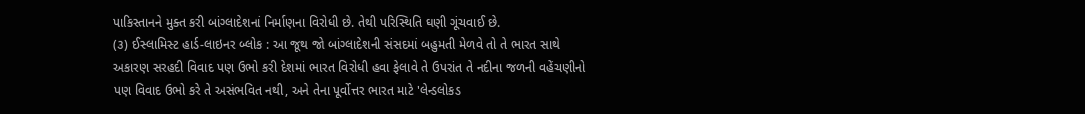પાકિસ્તાનને મુક્ત કરી બાંગ્લાદેશનાં નિર્માણના વિરોધી છે. તેથી પરિસ્થિતિ ઘણી ગૂંચવાઈ છે.
(૩) ઈસ્લામિસ્ટ હાર્ડ-લાઇનર બ્લોક : આ જૂથ જો બાંગ્લાદેશની સંસદમાં બહુમતી મેળવે તો તે ભારત સાથે અકારણ સરહદી વિવાદ પણ ઉભો કરી દેશમાં ભારત વિરોધી હવા ફેલાવે તે ઉપરાંત તે નદીના જળની વહેંચણીનો પણ વિવાદ ઉભો કરે તે અસંભવિત નથી, અને તેના પૂર્વોત્તર ભારત માટે 'લેન્ડલોકડ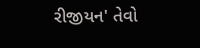રીજીયન' તેવો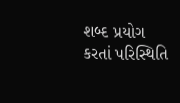શબ્દ પ્રયોગ કરતાં પરિસ્થિતિ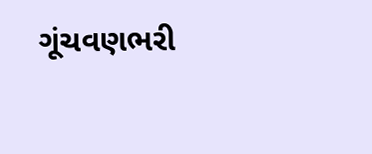ગૂંચવણભરી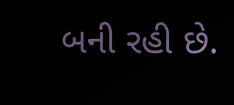બની રહી છે.